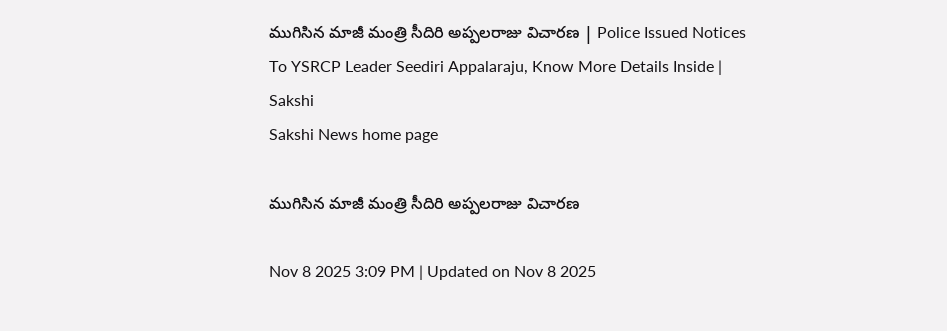ముగిసిన మాజీ మంత్రి సీదిరి అప్పలరాజు విచారణ | Police Issued Notices To YSRCP Leader Seediri Appalaraju, Know More Details Inside | Sakshi
Sakshi News home page

ముగిసిన మాజీ మంత్రి సీదిరి అప్పలరాజు విచారణ

Nov 8 2025 3:09 PM | Updated on Nov 8 2025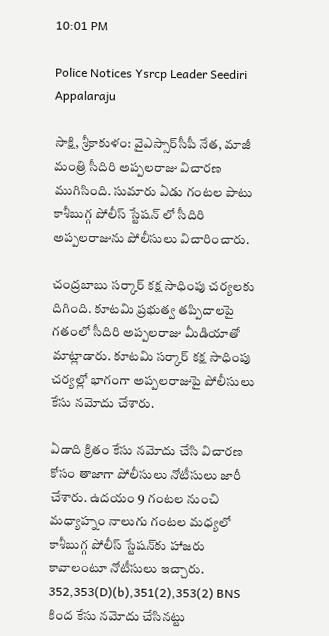10:01 PM

Police Notices Ysrcp Leader Seediri Appalaraju

సాక్షి, శ్రీకాకుళం: వైఎస్సార్‌సీపీ నేత, మాజీ మంత్రి సీదిరి అప్పలరాజు విచారణ ముగిసింది. సుమారు ఏడు గంటల పాటు కాశీబుగ్గ పోలీస్ స్టేషన్‌ లో సీదిరి అప్పలరాజును పోలీసులు విచారించారు.

చంద్రబాబు సర్కార్‌ కక్ష సాధింపు చర్యలకు దిగింది. కూటమి ప్రభుత్వ తప్పిదాలపై గతంలో సీదిరి అప్పలరాజు మీడియాతో మాట్లాడారు. కూటమి సర్కార్‌ కక్ష సాధింపు చర్యల్లో భాగంగా అప్పలరాజుపై పోలీసులు కేసు నమోదు చేశారు.

ఏడాది క్రితం కేసు నమోదు చేసి విచారణ కోసం తాజాగా పోలీసులు నోటీసులు జారీ చేశారు. ఉదయం 9 గంటల నుంచి మధ్యాహ్నం నాలుగు గంటల మధ్యలో కాశీబుగ్గ పోలీస్ స్టేషన్‌కు హాజరు కావాలంటూ నోటీసులు ఇచ్చారు. 352,353(D)(b),351(2),353(2) BNS కింద కేసు నమోదు చేసినట్టు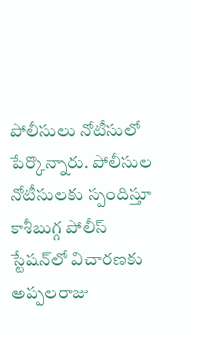పోలీసులు నోటీసులో పేర్కొన్నారు. పోలీసుల నోటీసులకు స్పందిస్తూ కాశీబుగ్గ పోలీస్ స్టేషన్‌లో విచారణకు అప్పలరాజు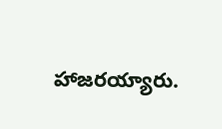హాజరయ్యారు.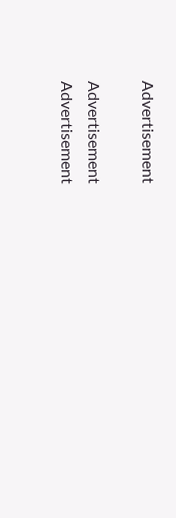Advertisement

Advertisement
Advertisement